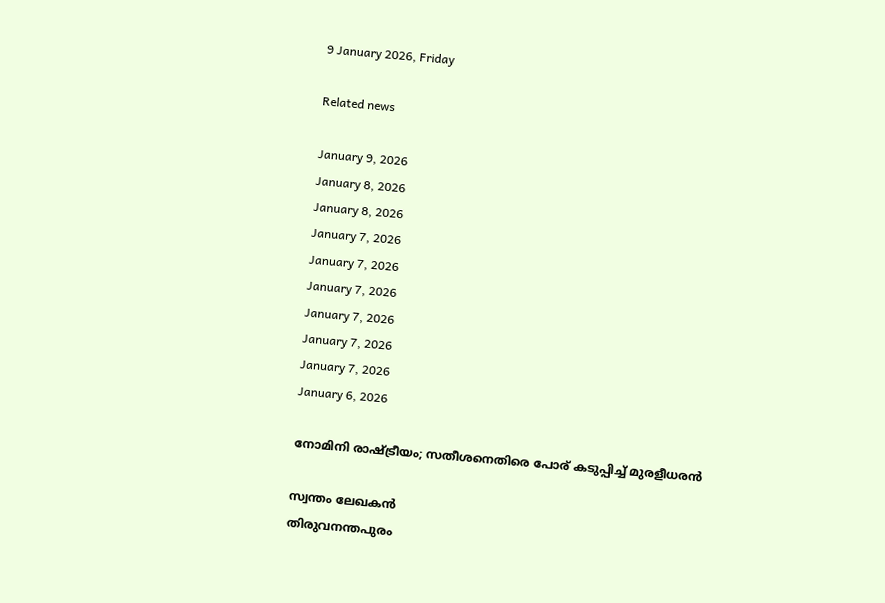9 January 2026, Friday

Related news

January 9, 2026
January 8, 2026
January 8, 2026
January 7, 2026
January 7, 2026
January 7, 2026
January 7, 2026
January 7, 2026
January 7, 2026
January 6, 2026

നോമിനി രാഷ്ട്രീയം; സതീശനെതിരെ പോര് കടുപ്പിച്ച് മുരളീധരന്‍

സ്വന്തം ലേഖകന്‍
തിരുവനന്തപുരം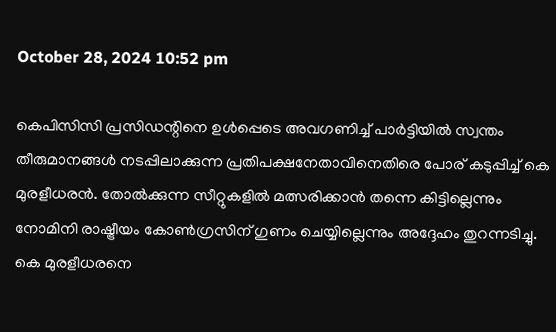October 28, 2024 10:52 pm

കെപിസിസി പ്രസിഡന്റിനെ ഉള്‍പ്പെടെ അവഗണിച്ച് പാര്‍ട്ടിയില്‍ സ്വന്തം തീരുമാനങ്ങള്‍ നടപ്പിലാക്കുന്ന പ്രതിപക്ഷനേതാവിനെതിരെ പോര് കടുപ്പിച്ച് കെ മുരളീധരന്‍. തോല്‍ക്കുന്ന സീറ്റുകളില്‍ മത്സരിക്കാന്‍ തന്നെ കിട്ടില്ലെന്നും നോമിനി രാഷ്ട്രീയം കോണ്‍ഗ്രസിന് ഗുണം ചെയ്യില്ലെന്നും അദ്ദേഹം തുറന്നടിച്ചു. കെ മുരളീധരനെ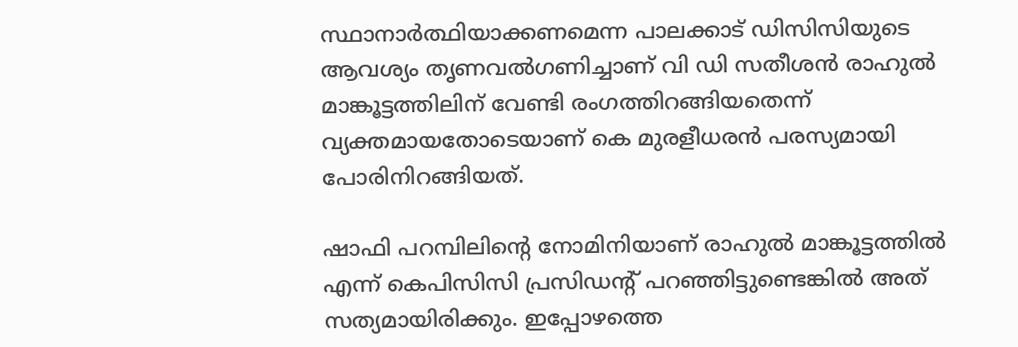സ്ഥാനാര്‍ത്ഥിയാക്കണമെന്ന പാലക്കാട് ഡിസിസിയുടെ ആവശ്യം തൃണവല്‍ഗണിച്ചാണ് വി ഡി സതീശന്‍ രാഹുല്‍ മാങ്കൂട്ടത്തിലിന് വേണ്ടി രംഗത്തിറങ്ങിയതെന്ന് വ്യക്തമായതോടെയാണ് കെ മുരളീധരന്‍ പരസ്യമായി പോരിനിറങ്ങിയത്.

ഷാഫി പറമ്പിലിന്റെ നോമിനിയാണ് രാഹുല്‍ മാങ്കൂട്ടത്തില്‍ എന്ന് കെപിസിസി പ്രസിഡന്റ് പറഞ്ഞിട്ടുണ്ടെങ്കില്‍ അത് സത്യമായിരിക്കും. ഇപ്പോഴത്തെ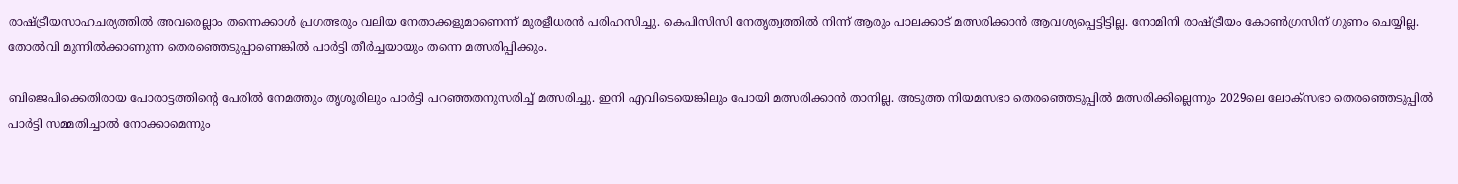രാഷ്ട്രീയസാഹചര്യത്തില്‍ അവരെല്ലാം തന്നെക്കാള്‍ പ്രഗത്ഭരും വലിയ നേതാക്കളുമാണെന്ന് മുരളീധരന്‍ പരിഹസിച്ചു. കെപിസിസി നേതൃത്വത്തില്‍ നിന്ന് ആരും പാലക്കാട് മത്സരിക്കാന്‍ ആവശ്യപ്പെട്ടിട്ടില്ല. നോമിനി രാഷ്ട്രീയം കോണ്‍ഗ്രസിന് ഗുണം ചെയ്യില്ല. തോല്‍വി മുന്നില്‍ക്കാണുന്ന തെരഞ്ഞെടുപ്പാണെങ്കില്‍ പാര്‍ട്ടി തീര്‍ച്ചയായും തന്നെ മത്സരിപ്പിക്കും.

ബിജെപിക്കെതിരായ പോരാ‍ട്ടത്തിന്റെ പേരില്‍ നേമത്തും തൃശൂരിലും പാര്‍ട്ടി പറഞ്ഞതനുസരിച്ച് മത്സരിച്ചു. ഇനി എവിടെയെങ്കിലും പോയി മത്സരിക്കാന്‍ താനില്ല. അടുത്ത നിയമസഭാ തെരഞ്ഞെടുപ്പില്‍ മത്സരിക്കില്ലെന്നും 2029ലെ ലോക്‌സഭാ തെരഞ്ഞെടുപ്പില്‍ പാര്‍ട്ടി സമ്മതിച്ചാല്‍ നോക്കാമെന്നും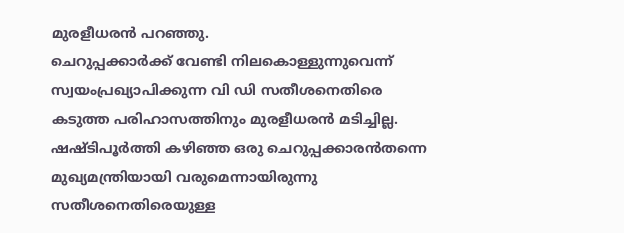മുരളീധരന്‍ പറഞ്ഞു.
ചെറുപ്പക്കാര്‍ക്ക് വേണ്ടി നിലകൊള്ളുന്നുവെന്ന് സ്വയംപ്രഖ്യാപിക്കുന്ന വി ഡി സതീശനെതിരെ കടുത്ത പരിഹാസത്തിനും മുരളീധരന്‍ മടിച്ചില്ല. ഷഷ്ടിപൂര്‍ത്തി കഴിഞ്ഞ ഒരു ചെറുപ്പക്കാരന്‍തന്നെ മുഖ്യമന്ത്രിയായി വരുമെന്നായിരുന്നു സതീശനെതിരെയുള്ള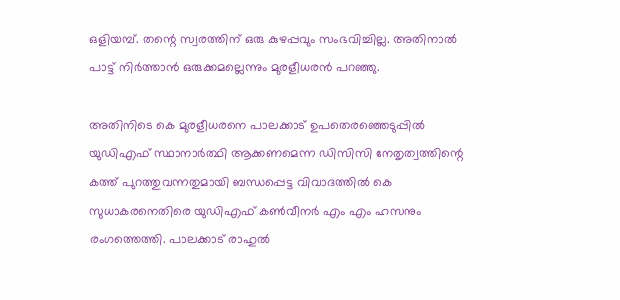ഒളിയമ്പ്. തന്റെ സ്വരത്തിന് ഒരു കുഴപ്പവും സംഭവിച്ചില്ല. അതിനാല്‍ പാട്ട് നിര്‍ത്താന്‍ ഒരുക്കമല്ലെന്നും മുരളീധരന്‍ പറഞ്ഞു.

അതിനിടെ കെ മുരളീധരനെ പാലക്കാട് ഉപതെരഞ്ഞെടുപ്പില്‍ യുഡിഎഫ് സ്ഥാനാര്‍ത്ഥി ആക്കണമെന്ന ഡിസിസി നേതൃത്വത്തിന്റെ കത്ത് പുറത്തുവന്നതുമായി ബന്ധപ്പെട്ട വിവാദത്തില്‍ കെ സുധാകരനെതിരെ യുഡിഎഫ് കണ്‍വീനര്‍ എം എം ഹസനും രംഗത്തെത്തി. പാലക്കാട് രാഹുല്‍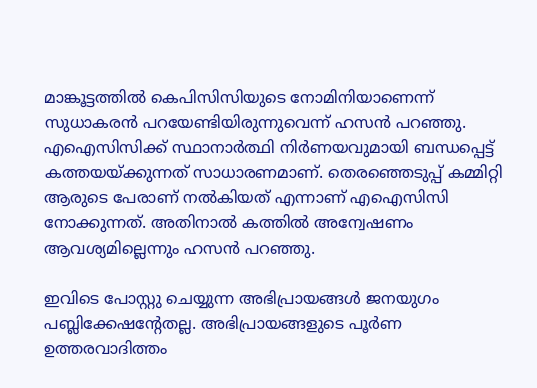മാങ്കൂട്ടത്തില്‍ കെപിസിസിയുടെ നോമിനിയാണെന്ന് സുധാകരന്‍ പറയേണ്ടിയിരുന്നുവെന്ന് ഹസന്‍ പറഞ്ഞു. എഐസിസിക്ക് സ്ഥാനാര്‍ത്ഥി നിര്‍ണയവുമായി ബന്ധപ്പെട്ട് കത്തയയ്ക്കുന്നത് സാധാരണമാണ്. തെരഞ്ഞെടുപ്പ് കമ്മിറ്റി ആരുടെ പേരാണ് നല്‍കിയത് എന്നാണ് എഐസിസി നോക്കുന്നത്. അതിനാല്‍ കത്തില്‍ അന്വേഷണം ആവശ്യമില്ലെന്നും ഹസന്‍ പറഞ്ഞു.

ഇവിടെ പോസ്റ്റു ചെയ്യുന്ന അഭിപ്രായങ്ങള്‍ ജനയുഗം പബ്ലിക്കേഷന്റേതല്ല. അഭിപ്രായങ്ങളുടെ പൂര്‍ണ ഉത്തരവാദിത്തം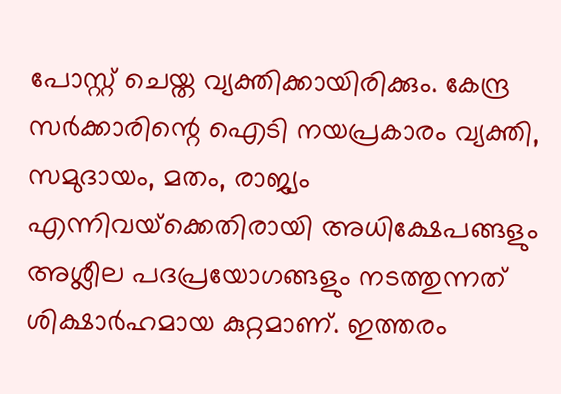പോസ്റ്റ് ചെയ്ത വ്യക്തിക്കായിരിക്കും. കേന്ദ്ര സര്‍ക്കാരിന്റെ ഐടി നയപ്രകാരം വ്യക്തി, സമുദായം, മതം, രാജ്യം എന്നിവയ്‌ക്കെതിരായി അധിക്ഷേപങ്ങളും അശ്ലീല പദപ്രയോഗങ്ങളും നടത്തുന്നത് ശിക്ഷാര്‍ഹമായ കുറ്റമാണ്. ഇത്തരം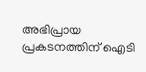അഭിപ്രായ പ്രകടനത്തിന് ഐടി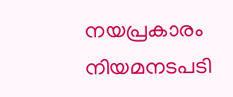നയപ്രകാരം നിയമനടപടി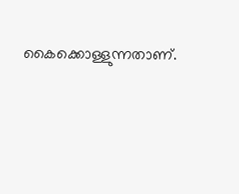കൈക്കൊള്ളുന്നതാണ്.